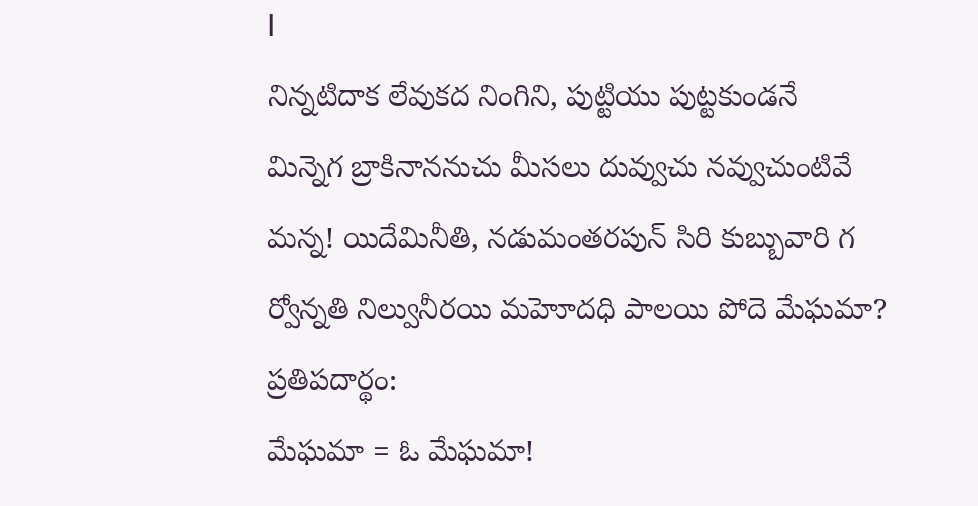I
నిన్నటిదాక లేవుకద నింగిని, పుట్టియు పుట్టకుండనే
మిన్నెగ బ్రాకినాననుచు మీసలు దువ్వుచు నవ్వుచుంటివే
మన్న! యిదేమినీతి, నడుమంతరపున్ సిరి కుబ్బువారి గ
ర్వోన్నతి నిల్వునీరయి మహెూదధి పాలయి పోదె మేఘమా?
ప్రతిపదార్థం:
మేఘమా = ఓ మేఘమా!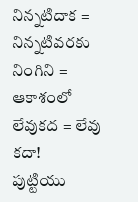నిన్నటిదాక = నిన్నటివరకు
నింగిని = ఆకాశంలో
లేవుకద = లేవు కదా!
పుట్టియు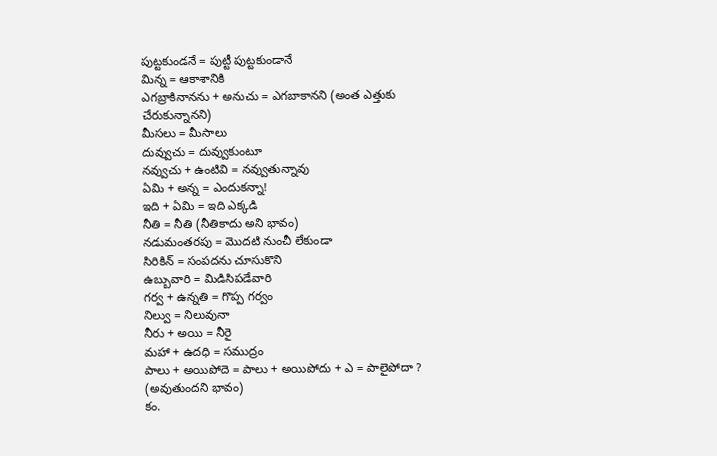పుట్టకుండనే = పుట్టీ పుట్టకుండానే
మిన్న = ఆకాశానికి
ఎగబ్రాకినానను + అనుచు = ఎగబాకానని (అంత ఎత్తుకు చేరుకున్నానని)
మీసలు = మీసాలు
దువ్వుచు = దువ్వుకుంటూ
నవ్వుచు + ఉంటివి = నవ్వుతున్నావు
ఏమి + అన్న = ఎందుకన్నా!
ఇది + ఏమి = ఇది ఎక్కడి
నీతి = నీతి (నీతికాదు అని భావం)
నడుమంతరపు = మొదటి నుంచీ లేకుండా
సిరికిన్ = సంపదను చూసుకొని
ఉబ్బువారి = మిడిసిపడేవారి
గర్వ + ఉన్నతి = గొప్ప గర్వం
నిల్వు = నిలువునా
నీరు + అయి = నీరై
మహా + ఉదధి = సముద్రం
పాలు + అయిపోదె = పాలు + అయిపోదు + ఎ = పాలైపోదా ? (అవుతుందని భావం)
కం.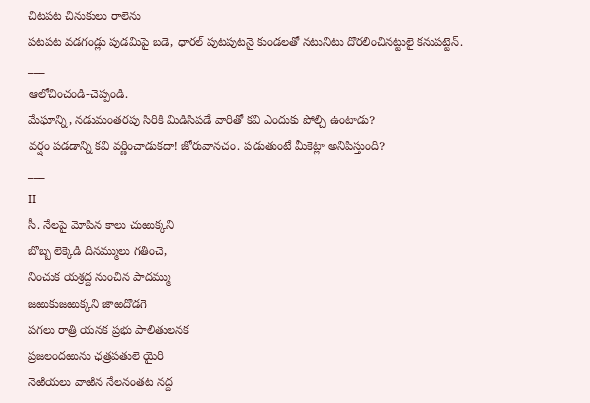చిటపట చినుకులు రాలెను
పటపట వడగండ్లు పుడమిపై బడె, ధారల్ పుటపుటనై కుండలతో నటునిటు దొరలించినట్టులై కనుపట్టెన్.
___
ఆలోచించండి-చెప్పండి.
మేఘాన్ని, నడుమంతరపు సిరికి మిడిసిపడే వారితో కవి ఎందుకు పోల్చి ఉంటాడు?
వర్షం పడడాన్ని కవి వర్ణించాడుకదా! జోరువానచం. పడుతుంటే మీకెట్లా అనిపిస్తుంది?
___
II
సీ. నేలపై మోపిన కాలు చుఱుక్కని
బొబ్బ లెక్కెడి దినమ్ములు గతించె,
నించుక యశ్రద్ద నుంచిన పాదమ్ము
జఱుకుజఱుక్కని జాఱదొడగె
పగలు రాత్రి యనక ప్రభు పాలితులనక
ప్రజలందఱును ఛత్రపతులె యైరి
నెఱియలు వాఱిన నేలనంతట నద్ద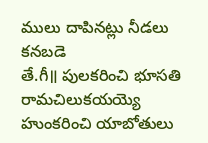ములు దాపినట్లు నీడలు కనబడె
తే.గీ॥ పులకరించి భూసతి రామచిలుకయయ్యె
హుంకరించి యాబోతులు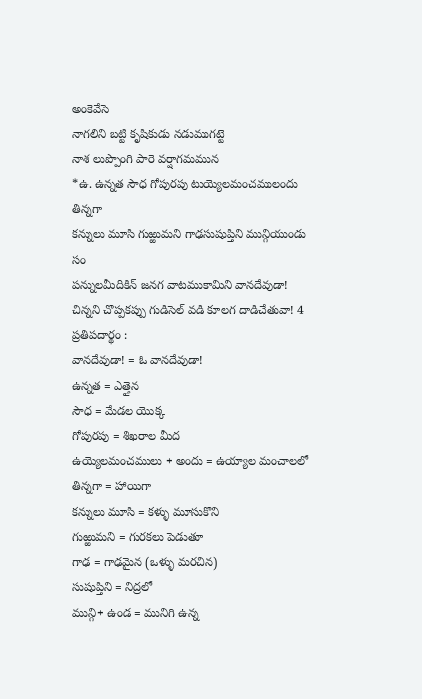అంకెవేసె
నాగలిని బట్టి కృషికుడు నడుముగట్టె
నాశ లుప్పొంగి పారె వర్షాగమమున
*ఉ. ఉన్నత సౌధ గోపురపు టుయ్యెలమంచములందు తిన్నగా
కన్నులు మూసి గుఱ్ఱుమని గాఢసుషుప్తిని మున్గియుండు సం
పన్నులమీదికిన్ జనగ వాటముకామిని వానదేవుడా!
చిన్నని చొప్పకప్పు గుడిసెల్ వడి కూలగ దాడిచేతువా! 4
ప్రతిపదార్థం :
వానదేవుడా! = ఓ వానదేవుడా!
ఉన్నత = ఎత్తైన
సౌధ = మేడల యొక్క
గోపురపు = శిఖరాల మీద
ఉయ్యెలమంచములు + అందు = ఉయ్యాల మంచాలలో
తిన్నగా = హాయిగా
కన్నులు మూసి = కళ్ళు మూసుకొని
గుఱ్ఱుమని = గురకలు పెడుతూ
గాఢ = గాఢమైన (ఒళ్ళు మరచిన)
సుషుప్తిని = నిద్రలో
మున్గి+ ఉండ = మునిగి ఉన్న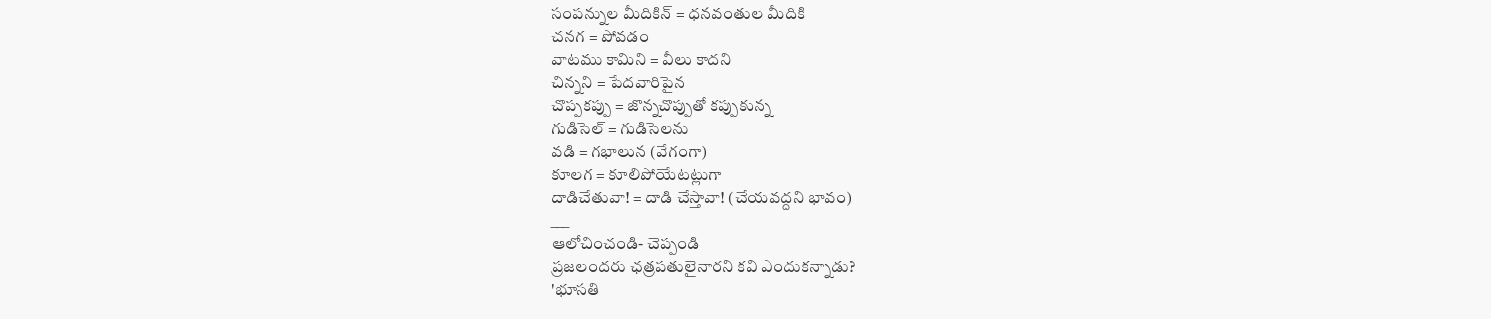సంపన్నుల మీదికిన్ = ధనవంతుల మీదికి
చనగ = పోవడం
వాటము కామిని = వీలు కాదని
చిన్నని = పేదవారిపైన
చొప్పకప్పు = జొన్నచొప్పుతో కప్పుకున్న
గుడిసెల్ = గుడిసెలను
వడి = గభాలున (వేగంగా)
కూలగ = కూలిపోయేటట్లుగా
దాడిచేతువా! = దాడి చేస్తావా! (చేయవద్దని భావం)
___
ఆలోచించండి- చెప్పండి
ప్రజలందరు ఛత్రపతులైనారని కవి ఎందుకన్నాడు?
'భూసతి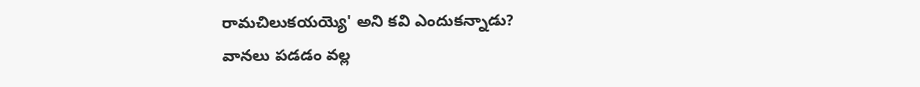రామచిలుకయయ్యె' అని కవి ఎందుకన్నాడు?
వానలు పడడం వల్ల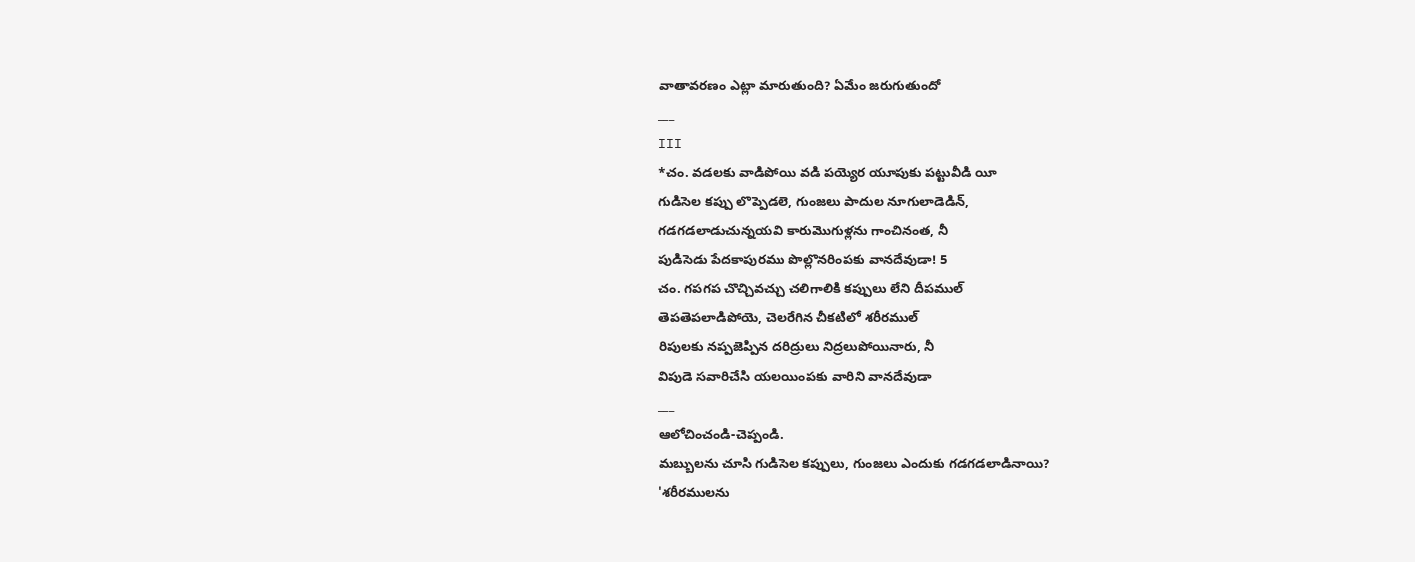వాతావరణం ఎట్లా మారుతుంది? ఏమేం జరుగుతుందో
___
III
*చం. వడలకు వాడిపోయి వడి పయ్యెర యూపుకు పట్టువీడి యీ
గుడిసెల కప్పు లొప్పెడలె, గుంజలు పాదుల నూగులాడెడిన్,
గడగడలాడుచున్నయవి కారుమొగుళ్లను గాంచినంత, నీ
పుడిసెడు పేదకాపురము పొల్లొనరింపకు వానదేవుడా! 5
చం. గపగప చొచ్చివచ్చు చలిగాలికి కప్పులు లేని దీపముల్
తెపతెపలాడిపోయె, చెలరేగిన చీకటిలో శరీరముల్
రిపులకు నప్పజెప్పిన దరిద్రులు నిద్రలుపోయినారు, నీ
విపుడె సవారిచేసి యలయింపకు వారిని వానదేవుడా
___
ఆలోచించండి-చెప్పండి.
మబ్బులను చూసి గుడిసెల కప్పులు, గుంజలు ఎందుకు గడగడలాడినాయి?
'శరీరములను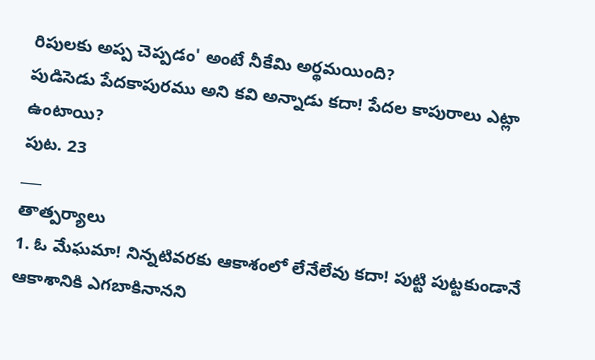రిపులకు అప్ప చెప్పడం' అంటే నీకేమి అర్థమయింది?
పుడిసెడు పేదకాపురము అని కవి అన్నాడు కదా! పేదల కాపురాలు ఎట్లా ఉంటాయి?
పుట. 23
___
తాత్పర్యాలు
1. ఓ మేఘమా! నిన్నటివరకు ఆకాశంలో లేనేలేవు కదా! పుట్టి పుట్టకుండానే ఆకాశానికి ఎగబాకినానని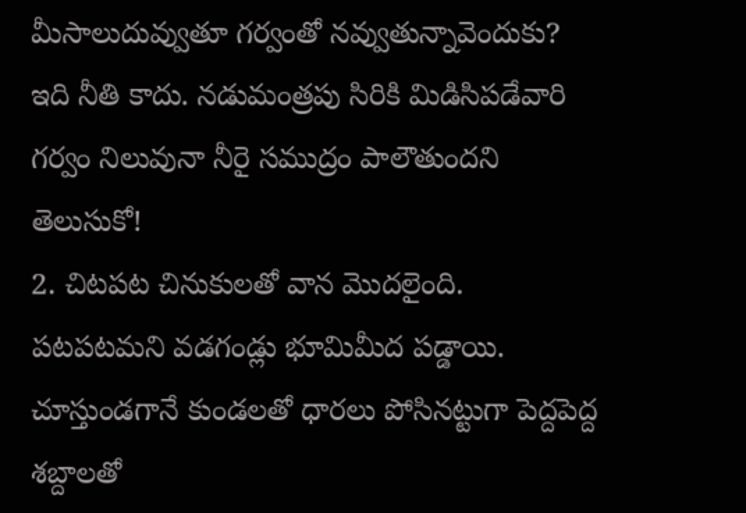మీసాలుదువ్వుతూ గర్వంతో నవ్వుతున్నావెందుకు? ఇది నీతి కాదు. నడుమంత్రపు సిరికి మిడిసిపడేవారి గర్వం నిలువునా నీరై సముద్రం పాలౌతుందని తెలుసుకో!
2. చిటపట చినుకులతో వాన మొదలైంది. పటపటమని వడగండ్లు భూమిమీద పడ్డాయి. చూస్తుండగానే కుండలతో ధారలు పోసినట్టుగా పెద్దపెద్ద శబ్దాలతో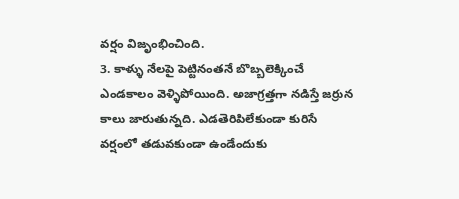వర్షం విజృంభించింది.
3. కాళ్ళు నేలపై పెట్టినంతనే బొబ్బలెక్కించే ఎండకాలం వెళ్ళిపోయింది. అజాగ్రత్తగా నడిస్తే జర్రున కాలు జారుతున్నది. ఎడతెరిపిలేకుండా కురిసే వర్షంలో తడువకుండా ఉండేందుకు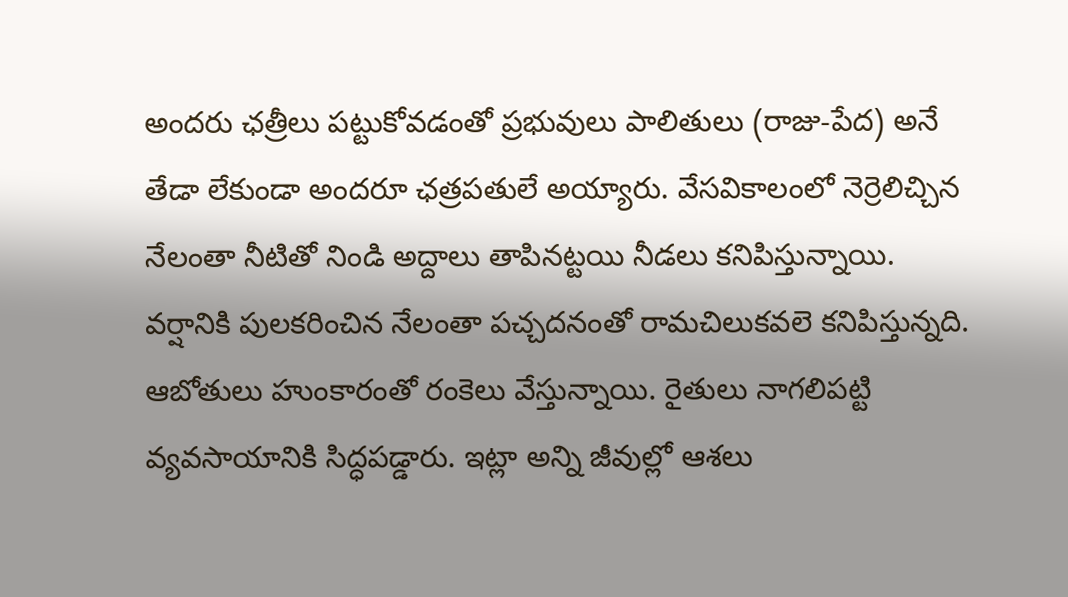అందరు ఛత్రీలు పట్టుకోవడంతో ప్రభువులు పాలితులు (రాజు-పేద) అనే తేడా లేకుండా అందరూ ఛత్రపతులే అయ్యారు. వేసవికాలంలో నెర్రెలిచ్చిన నేలంతా నీటితో నిండి అద్దాలు తాపినట్టయి నీడలు కనిపిస్తున్నాయి.
వర్షానికి పులకరించిన నేలంతా పచ్చదనంతో రామచిలుకవలె కనిపిస్తున్నది. ఆబోతులు హుంకారంతో రంకెలు వేస్తున్నాయి. రైతులు నాగలిపట్టి వ్యవసాయానికి సిద్ధపడ్డారు. ఇట్లా అన్ని జీవుల్లో ఆశలు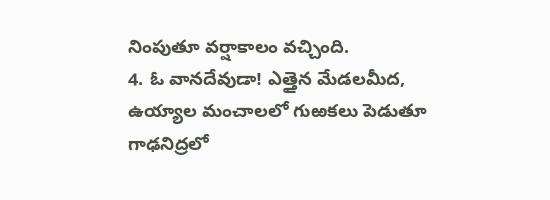నింపుతూ వర్షాకాలం వచ్చింది.
4. ఓ వానదేవుడా! ఎత్తైన మేడలమీద, ఉయ్యాల మంచాలలో గుఱకలు పెడుతూ గాఢనిద్రలో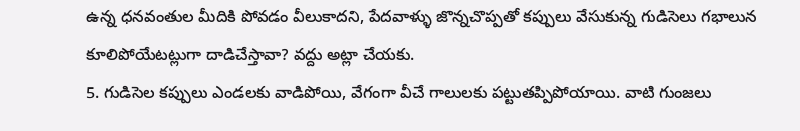ఉన్న ధనవంతుల మీదికి పోవడం వీలుకాదని, పేదవాళ్ళు జొన్నచొప్పతో కప్పులు వేసుకున్న గుడిసెలు గభాలున కూలిపోయేటట్లుగా దాడిచేస్తావా? వద్దు అట్లా చేయకు.
5. గుడిసెల కప్పులు ఎండలకు వాడిపోయి, వేగంగా వీచే గాలులకు పట్టుతప్పిపోయాయి. వాటి గుంజలు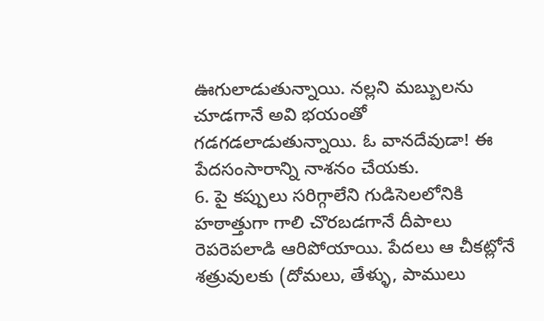ఊగులాడుతున్నాయి. నల్లని మబ్బులను చూడగానే అవి భయంతో గడగడలాడుతున్నాయి. ఓ వానదేవుడా! ఈ పేదసంసారాన్ని నాశనం చేయకు.
6. పై కప్పులు సరిగ్గాలేని గుడిసెలలోనికి హఠాత్తుగా గాలి చొరబడగానే దీపాలు రెపరెపలాడి ఆరిపోయాయి. పేదలు ఆ చీకట్లోనే శత్రువులకు (దోమలు, తేళ్ళు, పాములు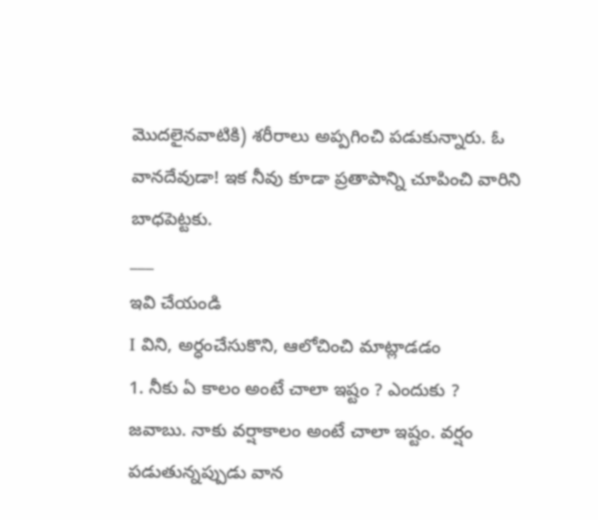మొదలైనవాటికి) శరీరాలు అప్పగించి పడుకున్నారు. ఓ వానదేవుడా! ఇక నీవు కూడా ప్రతాపాన్ని చూపించి వారిని బాధపెట్టకు.
___
ఇవి చేయండి
I విని, అర్ధంచేసుకొని, ఆలోచించి మాట్లాడడం
1. నీకు ఏ కాలం అంటే చాలా ఇష్టం ? ఎందుకు ?
జవాబు. నాకు వర్షాకాలం అంటే చాలా ఇష్టం. వర్షం పడుతున్నప్పుడు వాన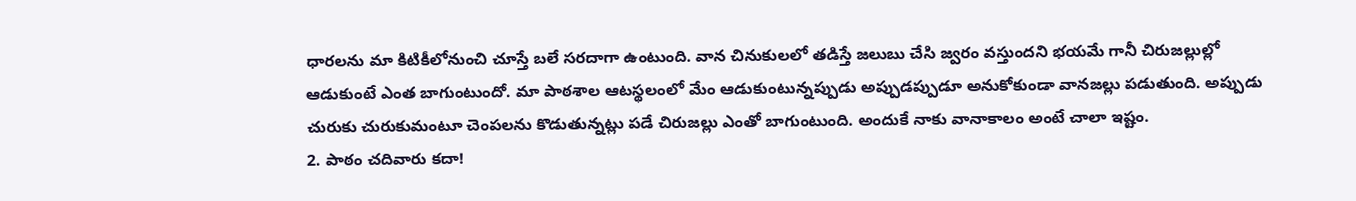ధారలను మా కిటికీలోనుంచి చూస్తే బలే సరదాగా ఉంటుంది. వాన చినుకులలో తడిస్తే జలుబు చేసి జ్వరం వస్తుందని భయమే గానీ చిరుజల్లుల్లో ఆడుకుంటే ఎంత బాగుంటుందో. మా పాఠశాల ఆటస్థలంలో మేం ఆడుకుంటున్నప్పుడు అప్పుడప్పుడూ అనుకోకుండా వానజల్లు పడుతుంది. అప్పుడు చురుకు చురుకుమంటూ చెంపలను కొడుతున్నట్లు పడే చిరుజల్లు ఎంతో బాగుంటుంది. అందుకే నాకు వానాకాలం అంటే చాలా ఇష్టం.
2. పాఠం చదివారు కదా!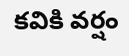కవికి వర్షం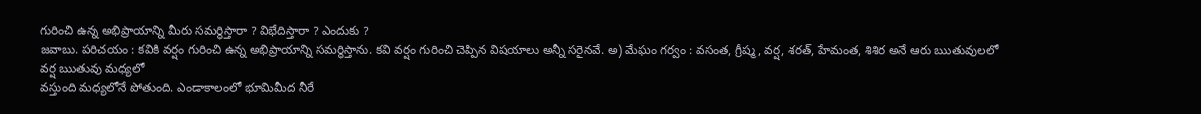గురించి ఉన్న అభిప్రాయాన్ని మీరు సమర్థిస్తారా ? విభేదిస్తారా ? ఎందుకు ?
జవాబు. పరిచయం : కవికి వర్షం గురించి ఉన్న అభిప్రాయాన్ని సమర్థిస్తాను. కవి వర్షం గురించి చెప్పిన విషయాలు అన్నీ సరైనవే. అ) మేఘం గర్వం : వసంత, గ్రీష్మ, వర్ష, శరత్, హేమంత, శిశిర అనే ఆరు ఋతువులలో వర్ష ఋతువు మధ్యలో
వస్తుంది మధ్యలోనే పోతుంది. ఎండాకాలంలో భూమిమీద నీరే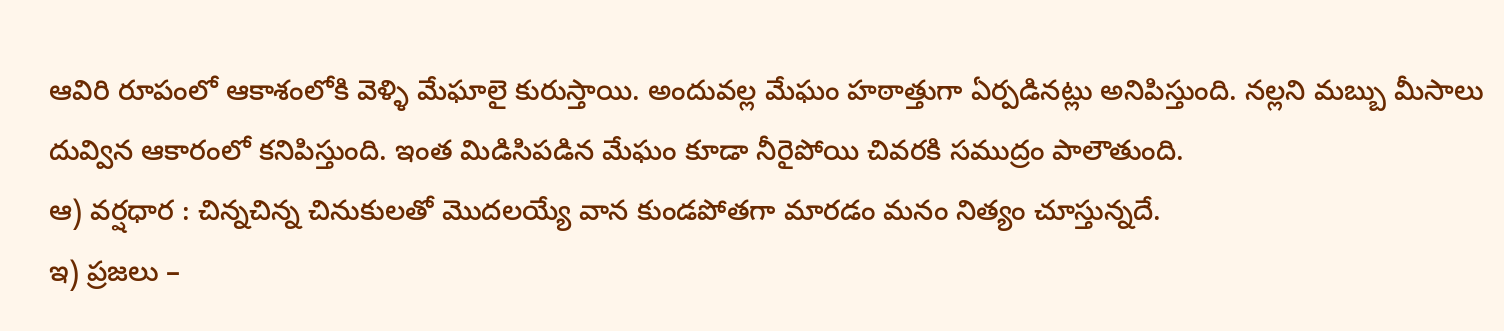ఆవిరి రూపంలో ఆకాశంలోకి వెళ్ళి మేఘాలై కురుస్తాయి. అందువల్ల మేఘం హఠాత్తుగా ఏర్పడినట్లు అనిపిస్తుంది. నల్లని మబ్బు మీసాలు దువ్విన ఆకారంలో కనిపిస్తుంది. ఇంత మిడిసిపడిన మేఘం కూడా నీరైపోయి చివరకి సముద్రం పాలౌతుంది.
ఆ) వర్షధార : చిన్నచిన్న చినుకులతో మొదలయ్యే వాన కుండపోతగా మారడం మనం నిత్యం చూస్తున్నదే.
ఇ) ప్రజలు –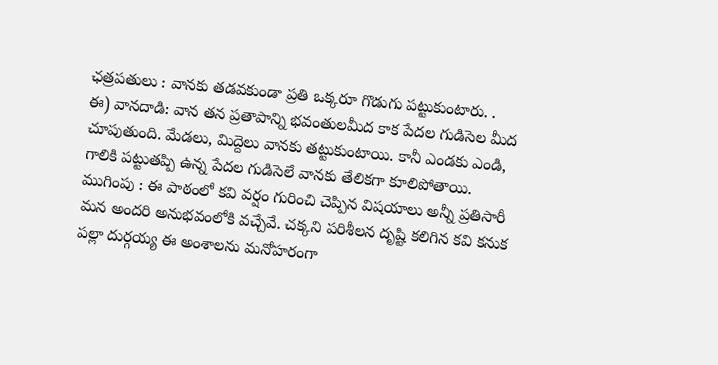ఛత్రపతులు : వానకు తడవకుండా ప్రతి ఒక్కరూ గొడుగు పట్టుకుంటారు. .
ఈ) వానదాడి: వాన తన ప్రతాపాన్ని భవంతులమీద కాక పేదల గుడిసెల మీద చూపుతుంది. మేడలు, మిద్దెలు వానకు తట్టుకుంటాయి. కానీ ఎండకు ఎండి, గాలికి పట్టుతప్పి ఉన్న పేదల గుడిసెలే వానకు తేలికగా కూలిపోతాయి.
ముగింపు : ఈ పాఠంలో కవి వర్షం గురించి చెప్పిన విషయాలు అన్నీ ప్రతిసారీ మన అందరి అనుభవంలోకి వచ్చేవే. చక్కని పరిశీలన దృష్టి కలిగిన కవి కనుక పల్లా దుర్గయ్య ఈ అంశాలను మనోహరంగా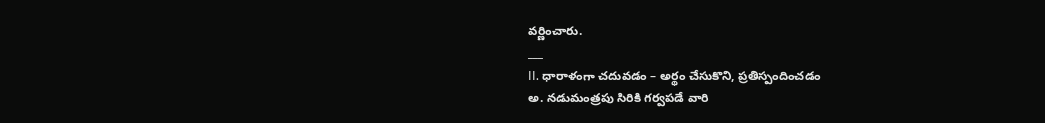వర్ణించారు.
___
II. ధారాళంగా చదువడం – అర్థం చేసుకొని, ప్రతిస్పందించడం
అ. నడుమంత్రపు సిరికి గర్వపడే వారి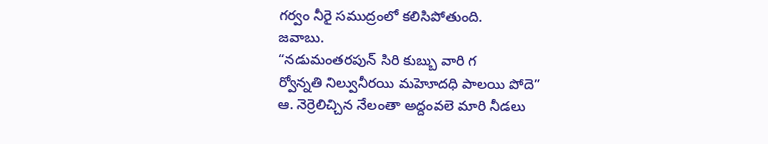గర్వం నీరై సముద్రంలో కలిసిపోతుంది.
జవాబు.
“నడుమంతరపున్ సిరి కుబ్బు వారి గ
ర్వోన్నతి నిల్వునీరయి మహెూదధి పాలయి పోదె”
ఆ. నెర్రెలిచ్చిన నేలంతా అద్దంవలె మారి నీడలు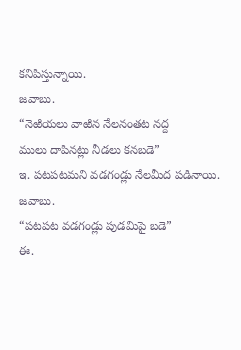కనిపిస్తున్నాయి.
జవాబు.
“నెఱియలు వాఱిన నేలనంతట నద్ద
ములు దాపినట్లు నీడలు కనబడె”
ఇ. పటపటమని వడగండ్లు నేలమీద పడినాయి.
జవాబు.
“పటపట వడగండ్లు పుడమిపై బడె”
ఈ.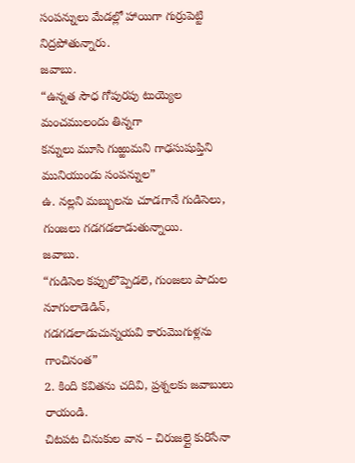సంపన్నులు మేడల్లో హాయిగా గుర్రుపెట్టి నిద్రపోతున్నారు.
జవాబు.
“ఉన్నత సౌధ గోపురపు టుయ్యెల మంచములందు తిన్నగా
కన్నులు మూసి గుఱ్ఱుమని గాఢసుషుప్తిని మునియుండు సంపన్నుల”
ఉ. నల్లని మబ్బులను చూడగానే గుడిసెలు, గుంజలు గడగడలాడుతున్నాయి.
జవాబు.
“గుడిసెల కప్పులొప్పెడలె, గుంజలు పాదుల నూగులాడెడిన్,
గడగడలాడుచున్నయవి కారుమొగుళ్లను గాంచినంత”
2. కింది కవితను చదివి, ప్రశ్నలకు జవాబులు రాయండి.
చిటపట చినుకుల వాన – చిరుజల్లై కురిసేనా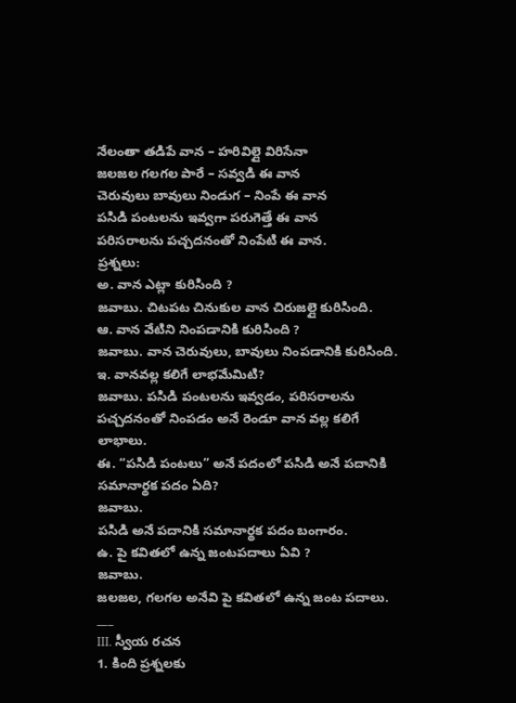నేలంతా తడిపే వాన – హరివిల్లై విరిసేనా
జలజల గలగల పారే – సవ్వడి ఈ వాన
చెరువులు బావులు నిండుగ – నింపే ఈ వాన
పసిడి పంటలను ఇవ్వగా పరుగెత్తే ఈ వాన
పరిసరాలను పచ్చదనంతో నింపేటి ఈ వాన.
ప్రశ్నలు:
అ. వాన ఎట్లా కురిసింది ?
జవాబు. చిటపట చినుకుల వాన చిరుజల్లై కురిసింది.
ఆ. వాన వేటిని నింపడానికి కురిసింది ?
జవాబు. వాన చెరువులు, బావులు నింపడానికి కురిసింది.
ఇ. వానవల్ల కలిగే లాభమేమిటి?
జవాబు. పసిడి పంటలను ఇవ్వడం, పరిసరాలను పచ్చదనంతో నింపడం అనే రెండూ వాన వల్ల కలిగే లాభాలు.
ఈ. “పసిడి పంటలు” అనే పదంలో పసిడి అనే పదానికి సమానార్థక పదం ఏది?
జవాబు.
పసిడి అనే పదానికి సమానార్థక పదం బంగారం.
ఉ. పై కవితలో ఉన్న జంటపదాలు ఏవి ?
జవాబు.
జలజల, గలగల అనేవి పై కవితలో ఉన్న జంట పదాలు.
___
III. స్వీయ రచన
1. కింది ప్రశ్నలకు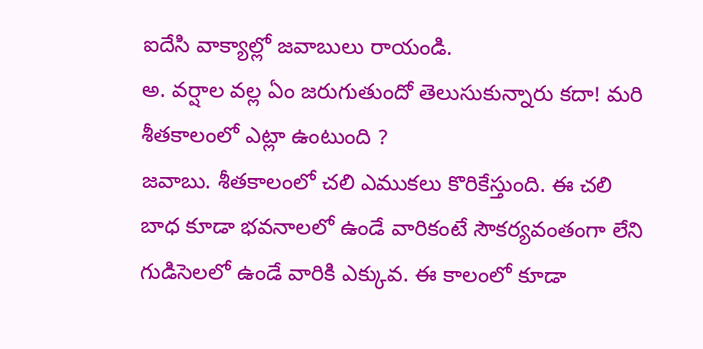ఐదేసి వాక్యాల్లో జవాబులు రాయండి.
అ. వర్షాల వల్ల ఏం జరుగుతుందో తెలుసుకున్నారు కదా! మరి శీతకాలంలో ఎట్లా ఉంటుంది ?
జవాబు. శీతకాలంలో చలి ఎముకలు కొరికేస్తుంది. ఈ చలి బాధ కూడా భవనాలలో ఉండే వారికంటే సౌకర్యవంతంగా లేని గుడిసెలలో ఉండే వారికి ఎక్కువ. ఈ కాలంలో కూడా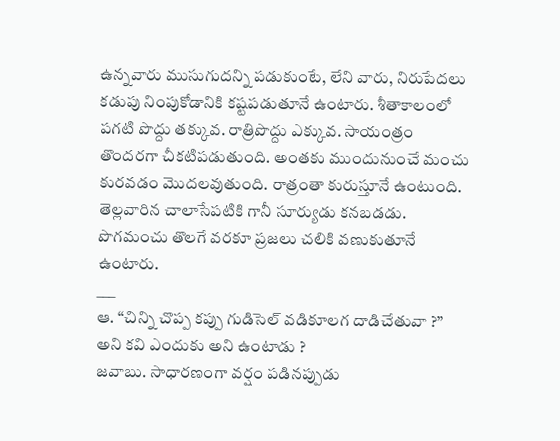ఉన్నవారు ముసుగుదన్ని పడుకుంటే, లేని వారు, నిరుపేదలు కడుపు నింపుకోడానికి కష్టపడుతూనే ఉంటారు. శీతాకాలంలో పగటి పొద్దు తక్కువ. రాత్రిపొద్దు ఎక్కువ. సాయంత్రం తొందరగా చీకటిపడుతుంది. అంతకు ముందునుంచే మంచు కురవడం మొదలవుతుంది. రాత్రంతా కురుస్తూనే ఉంటుంది. తెల్లవారిన చాలాసేపటికి గానీ సూర్యుడు కనబడడు. పొగమంచు తొలగే వరకూ ప్రజలు చలికి వణుకుతూనే ఉంటారు.
___
ఆ. “చిన్ని చొప్ప కప్పు గుడిసెల్ వడికూలగ దాడిచేతువా ?” అని కవి ఎందుకు అని ఉంటాడు ?
జవాబు. సాధారణంగా వర్షం పడినప్పుడు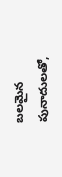బలమైన పునాదులతో,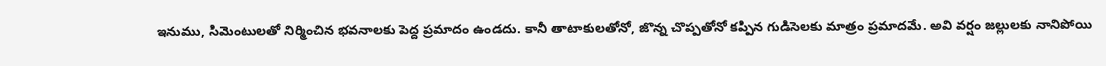ఇనుము, సిమెంటులతో నిర్మించిన భవనాలకు పెద్ద ప్రమాదం ఉండదు. కానీ తాటాకులతోనో, జొన్న చొప్పతోనో కప్పిన గుడిసెలకు మాత్రం ప్రమాదమే. అవి వర్షం జల్లులకు నానిపోయి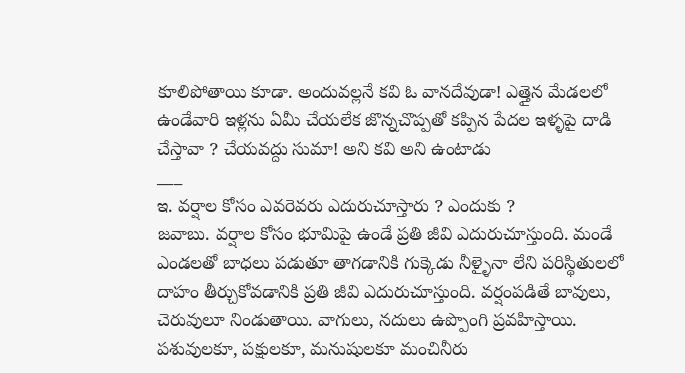కూలిపోతాయి కూడా. అందువల్లనే కవి ఓ వానదేవుడా! ఎత్తైన మేడలలో ఉండేవారి ఇళ్లను ఏమీ చేయలేక జొన్నచొప్పతో కప్పిన పేదల ఇళ్ళపై దాడి చేస్తావా ? చేయవద్దు సుమా! అని కవి అని ఉంటాడు
___
ఇ. వర్షాల కోసం ఎవరెవరు ఎదురుచూస్తారు ? ఎందుకు ?
జవాబు. వర్షాల కోసం భూమిపై ఉండే ప్రతి జీవి ఎదురుచూస్తుంది. మండే ఎండలతో బాధలు పడుతూ తాగడానికి గుక్కెడు నీళ్ళైనా లేని పరిస్థితులలో దాహం తీర్చుకోవడానికి ప్రతి జీవి ఎదురుచూస్తుంది. వర్షంపడితే బావులు, చెరువులూ నిండుతాయి. వాగులు, నదులు ఉప్పొంగి ప్రవహిస్తాయి. పశువులకూ, పక్షులకూ, మనుషులకూ మంచినీరు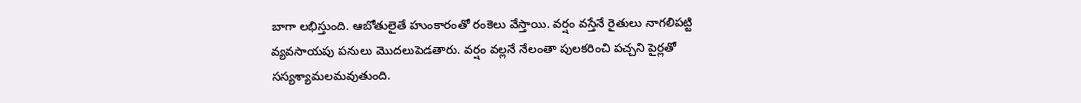బాగా లభిస్తుంది. ఆబోతులైతే హుంకారంతో రంకెలు వేస్తాయి. వర్షం వస్తేనే రైతులు నాగలిపట్టి వ్యవసాయపు పనులు మొదలుపెడతారు. వర్షం వల్లనే నేలంతా పులకరించి పచ్చని పైర్లతో సస్యశ్యామలమవుతుంది.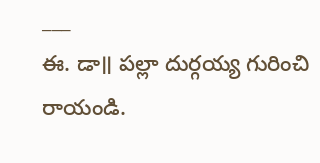___
ఈ. డా॥ పల్లా దుర్గయ్య గురించి రాయండి.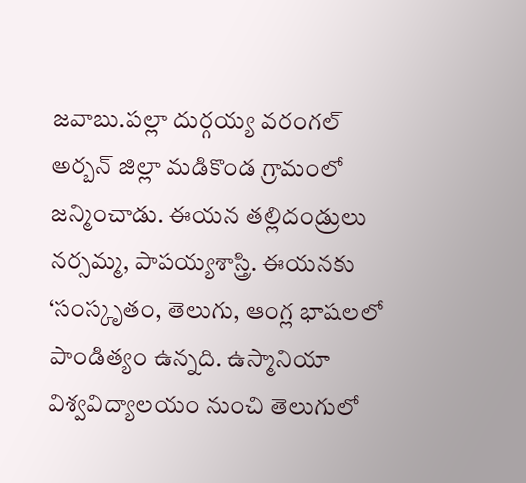జవాబు.పల్లా దుర్గయ్య వరంగల్ అర్బన్ జిల్లా మడికొండ గ్రామంలో జన్మించాడు. ఈయన తల్లిదండ్రులు నర్సమ్మ, పాపయ్యశాస్త్రి. ఈయనకు ‘సంస్కృతం, తెలుగు, ఆంగ్ల భాషలలో పాండిత్యం ఉన్నది. ఉస్మానియా విశ్వవిద్యాలయం నుంచి తెలుగులో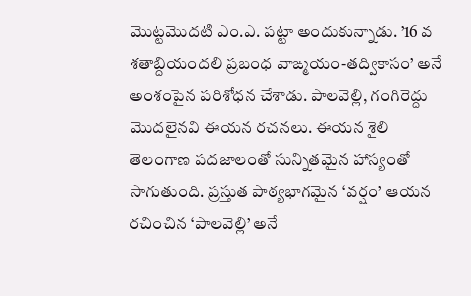మొట్టమొదటి ఎం.ఎ. పట్టా అందుకున్నాడు. ’16 వ శతాబ్దియందలి ప్రబంధ వాఙ్మయం-తద్వికాసం’ అనే అంశంపైన పరిశోధన చేశాడు. పాలవెల్లి, గంగిరెద్దు మొదలైనవి ఈయన రచనలు. ఈయన శైలి తెలంగాణ పదజాలంతో సున్నితమైన హాస్యంతో సాగుతుంది. ప్రస్తుత పాఠ్యభాగమైన ‘వర్షం’ ఆయన రచించిన ‘పాలవెల్లి’ అనే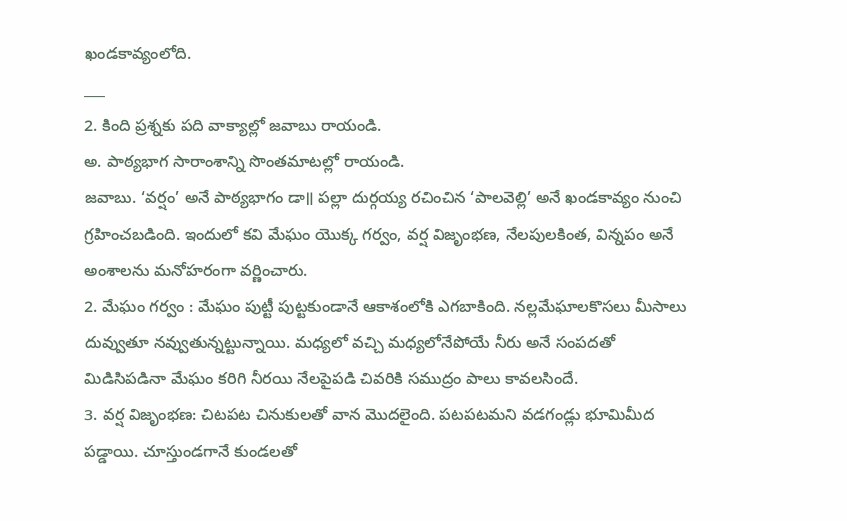ఖండకావ్యంలోది.
___
2. కింది ప్రశ్నకు పది వాక్యాల్లో జవాబు రాయండి.
అ. పాఠ్యభాగ సారాంశాన్ని సొంతమాటల్లో రాయండి.
జవాబు. ‘వర్షం’ అనే పాఠ్యభాగం డా॥ పల్లా దుర్గయ్య రచించిన ‘పాలవెల్లి’ అనే ఖండకావ్యం నుంచి గ్రహించబడింది. ఇందులో కవి మేఘం యొక్క గర్వం, వర్ష విజృంభణ, నేలపులకింత, విన్నపం అనే అంశాలను మనోహరంగా వర్ణించారు.
2. మేఘం గర్వం : మేఘం పుట్టీ పుట్టకుండానే ఆకాశంలోకి ఎగబాకింది. నల్లమేఘాలకొసలు మీసాలు దువ్వుతూ నవ్వుతున్నట్టున్నాయి. మధ్యలో వచ్చి మధ్యలోనేపోయే నీరు అనే సంపదతో మిడిసిపడినా మేఘం కరిగి నీరయి నేలపైపడి చివరికి సముద్రం పాలు కావలసిందే.
3. వర్ష విజృంభణ: చిటపట చినుకులతో వాన మొదలైంది. పటపటమని వడగండ్లు భూమిమీద పడ్డాయి. చూస్తుండగానే కుండలతో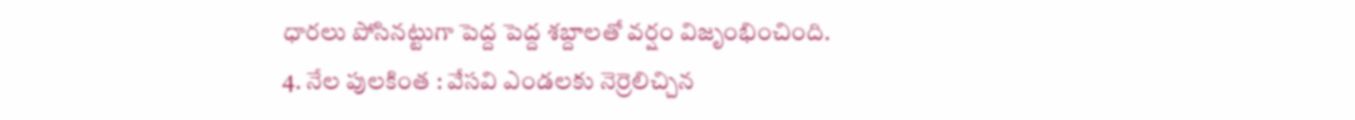ధారలు పోసినట్టుగా పెద్ద పెద్ద శబ్దాలతో వర్షం విజృంభించింది.
4. నేల పులకింత : వేసవి ఎండలకు నెర్రెలిచ్చిన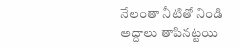నేలంతా నీటితో నిండి అద్దాలు తాపినట్టయి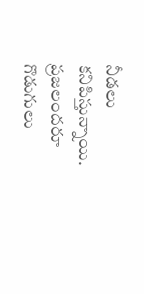నీడలు కనిపిస్తున్నాయి. ప్రజలందరూ గొడుగులు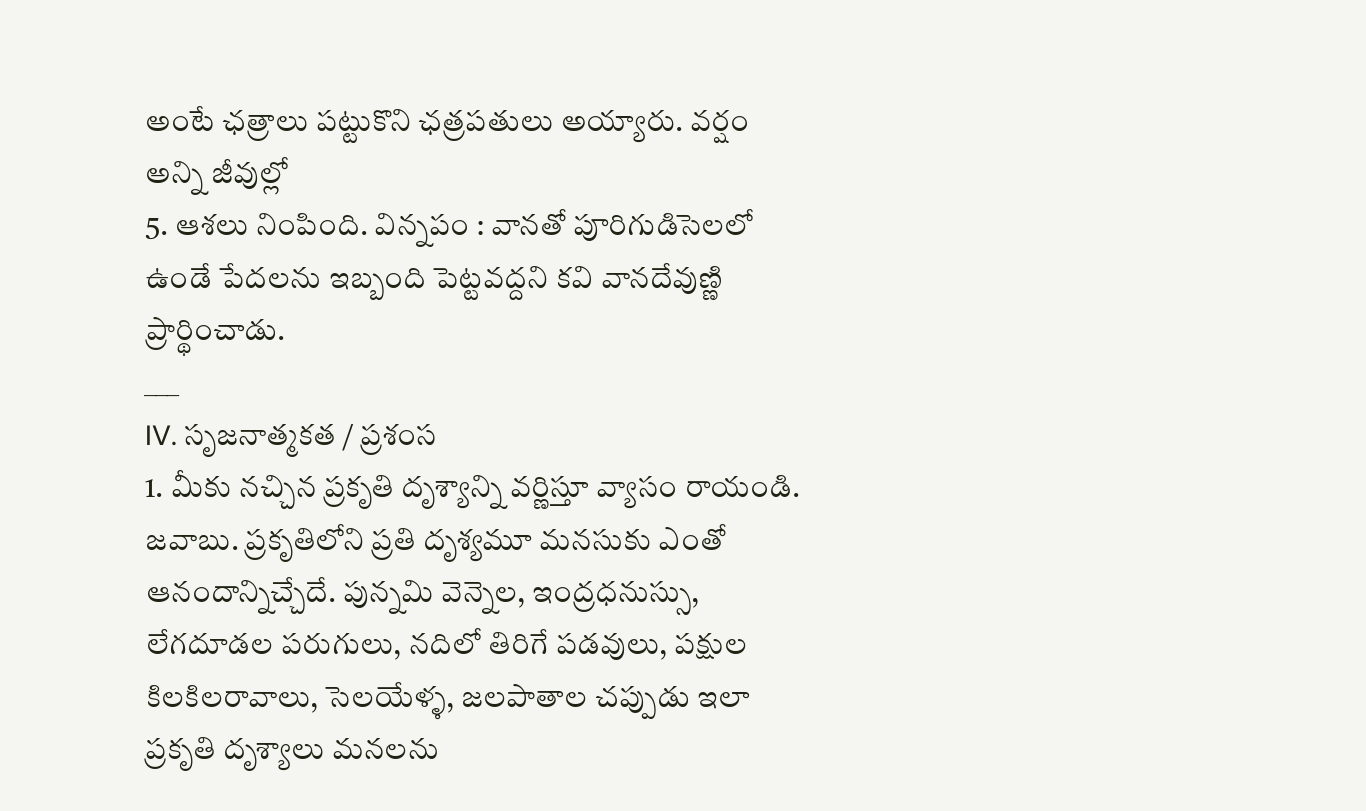అంటే ఛత్రాలు పట్టుకొని ఛత్రపతులు అయ్యారు. వర్షం అన్ని జీవుల్లో
5. ఆశలు నింపింది. విన్నపం : వానతో పూరిగుడిసెలలో ఉండే పేదలను ఇబ్బంది పెట్టవద్దని కవి వానదేవుణ్ణి ప్రార్థించాడు.
___
IV. సృజనాత్మకత / ప్రశంస
1. మీకు నచ్చిన ప్రకృతి దృశ్యాన్ని వర్ణిస్తూ వ్యాసం రాయండి.
జవాబు. ప్రకృతిలోని ప్రతి దృశ్యమూ మనసుకు ఎంతో ఆనందాన్నిచ్చేదే. పున్నమి వెన్నెల, ఇంద్రధనుస్సు, లేగదూడల పరుగులు, నదిలో తిరిగే పడవులు, పక్షుల కిలకిలరావాలు, సెలయేళ్ళ, జలపాతాల చప్పుడు ఇలా ప్రకృతి దృశ్యాలు మనలను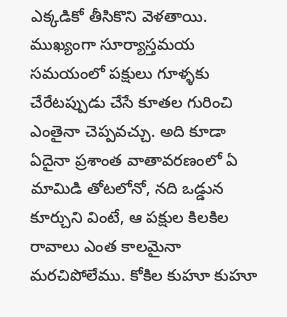ఎక్కడికో తీసికొని వెళతాయి. ముఖ్యంగా సూర్యాస్తమయ సమయంలో పక్షులు గూళ్ళకు చేరేటప్పుడు చేసే కూతల గురించి ఎంతైనా చెప్పవచ్చు. అది కూడా ఏదైనా ప్రశాంత వాతావరణంలో ఏ మామిడి తోటలోనో, నది ఒడ్డున కూర్చుని వింటే, ఆ పక్షుల కిలకిల రావాలు ఎంత కాలమైనా మరచిపోలేము. కోకిల కుహూ కుహూ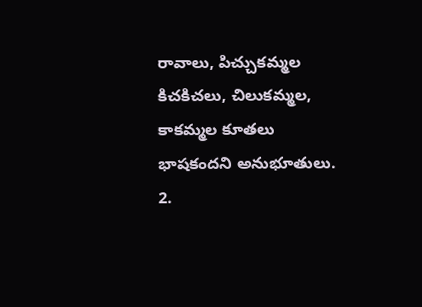రావాలు, పిచ్చుకమ్మల కిచకిచలు, చిలుకమ్మల, కాకమ్మల కూతలు భాషకందని అనుభూతులు.
2.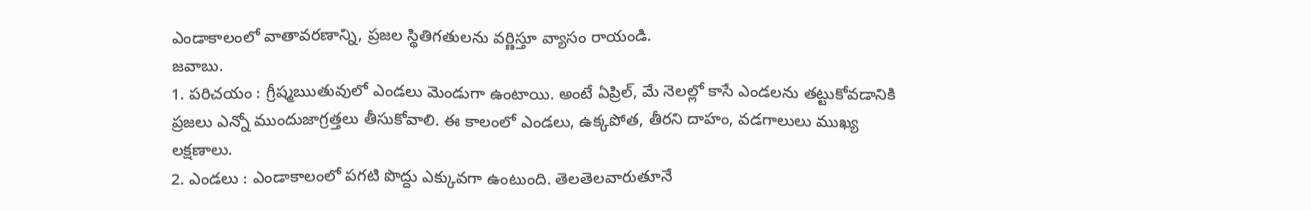ఎండాకాలంలో వాతావరణాన్ని, ప్రజల స్థితిగతులను వర్ణిస్తూ వ్యాసం రాయండి.
జవాబు.
1. పరిచయం : గ్రీష్మఋతువులో ఎండలు మెండుగా ఉంటాయి. అంటే ఏప్రిల్, మే నెలల్లో కాసే ఎండలను తట్టుకోవడానికి ప్రజలు ఎన్నో ముందుజాగ్రత్తలు తీసుకోవాలి. ఈ కాలంలో ఎండలు, ఉక్కపోత, తీరని దాహం, వడగాలులు ముఖ్య లక్షణాలు.
2. ఎండలు : ఎండాకాలంలో పగటి పొద్దు ఎక్కువగా ఉంటుంది. తెలతెలవారుతూనే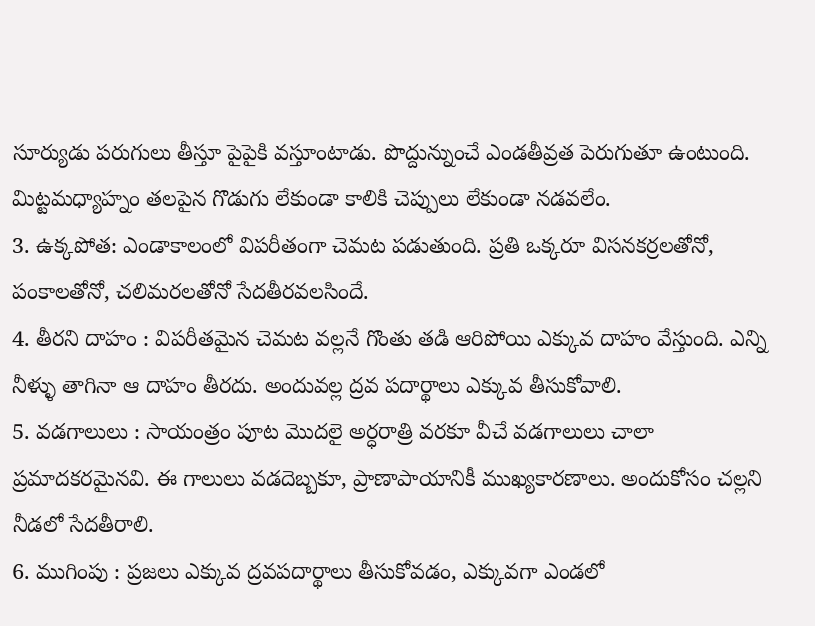సూర్యుడు పరుగులు తీస్తూ పైపైకి వస్తూంటాడు. పొద్దున్నుంచే ఎండతీవ్రత పెరుగుతూ ఉంటుంది. మిట్టమధ్యాహ్నం తలపైన గొడుగు లేకుండా కాలికి చెప్పులు లేకుండా నడవలేం.
3. ఉక్కపోత: ఎండాకాలంలో విపరీతంగా చెమట పడుతుంది. ప్రతి ఒక్కరూ విసనకర్రలతోనో, పంకాలతోనో, చలిమరలతోనో సేదతీరవలసిందే.
4. తీరని దాహం : విపరీతమైన చెమట వల్లనే గొంతు తడి ఆరిపోయి ఎక్కువ దాహం వేస్తుంది. ఎన్ని నీళ్ళు తాగినా ఆ దాహం తీరదు. అందువల్ల ద్రవ పదార్థాలు ఎక్కువ తీసుకోవాలి.
5. వడగాలులు : సాయంత్రం పూట మొదలై అర్ధరాత్రి వరకూ వీచే వడగాలులు చాలా ప్రమాదకరమైనవి. ఈ గాలులు వడదెబ్బకూ, ప్రాణాపాయానికీ ముఖ్యకారణాలు. అందుకోసం చల్లని నీడలో సేదతీరాలి.
6. ముగింపు : ప్రజలు ఎక్కువ ద్రవపదార్థాలు తీసుకోవడం, ఎక్కువగా ఎండలో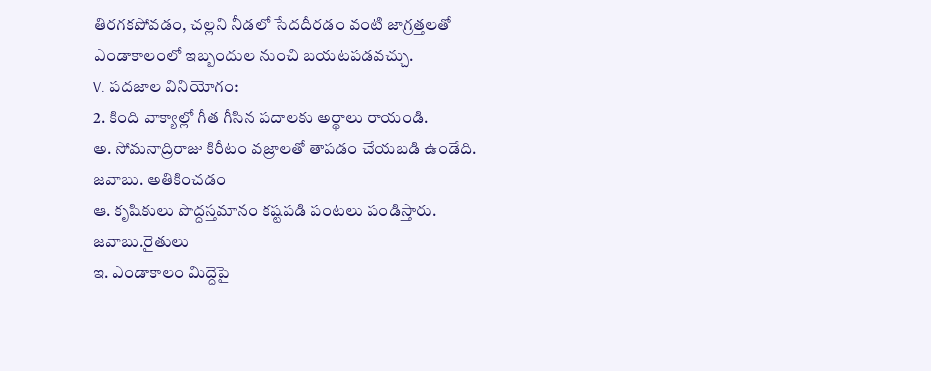తిరగకపోవడం, చల్లని నీడలో సేదదీరడం వంటి జాగ్రత్తలతో ఎండాకాలంలో ఇబ్బందుల నుంచి బయటపడవచ్చు.
V. పదజాల వినియోగం:
2. కింది వాక్యాల్లో గీత గీసిన పదాలకు అర్థాలు రాయండి.
అ. సోమనాద్రిరాజు కిరీటం వజ్రాలతో తాపడం చేయబడి ఉండేది.
జవాబు. అతికించడం
ఆ. కృషికులు పొద్దస్తమానం కష్టపడి పంటలు పండిస్తారు.
జవాబు.రైతులు
ఇ. ఎండాకాలం మిద్దెపై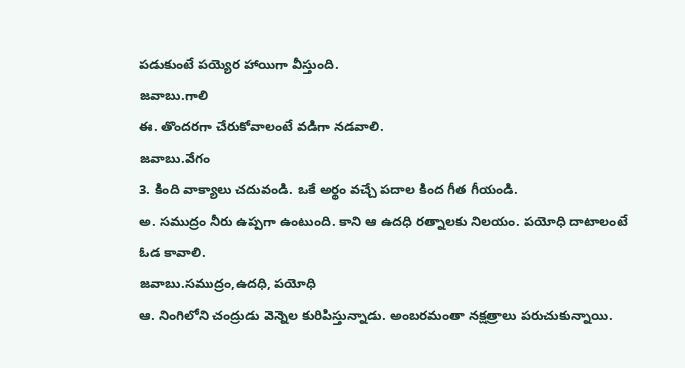పడుకుంటే పయ్యెర హాయిగా వీస్తుంది.
జవాబు.గాలి
ఈ. తొందరగా చేరుకోవాలంటే వడిగా నడవాలి.
జవాబు.వేగం
3. కింది వాక్యాలు చదువండి. ఒకే అర్థం వచ్చే పదాల కింద గీత గీయండి.
అ. సముద్రం నీరు ఉప్పగా ఉంటుంది. కాని ఆ ఉదధి రత్నాలకు నిలయం. పయోధి దాటాలంటే ఓడ కావాలి.
జవాబు.సముద్రం,ఉదధి, పయోధి
ఆ. నింగిలోని చంద్రుడు వెన్నెల కురిపిస్తున్నాడు. అంబరమంతా నక్షత్రాలు పరుచుకున్నాయి.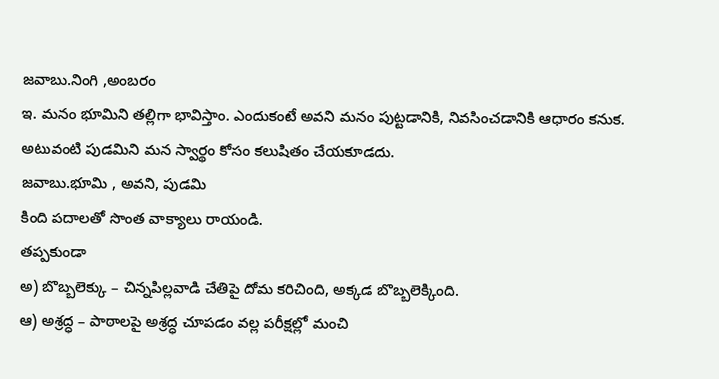జవాబు.నింగి ,అంబరం
ఇ. మనం భూమిని తల్లిగా భావిస్తాం. ఎందుకంటే అవని మనం పుట్టడానికి, నివసించడానికి ఆధారం కనుక. అటువంటి పుడమిని మన స్వార్థం కోసం కలుషితం చేయకూడదు.
జవాబు.భూమి , అవని, పుడమి
కింది పదాలతో సొంత వాక్యాలు రాయండి.
తప్పకుండా
అ) బొబ్బలెక్కు – చిన్నపిల్లవాడి చేతిపై దోమ కరిచింది, అక్కడ బొబ్బలెక్కింది.
ఆ) అశ్రద్ధ – పాఠాలపై అశ్రద్ధ చూపడం వల్ల పరీక్షల్లో మంచి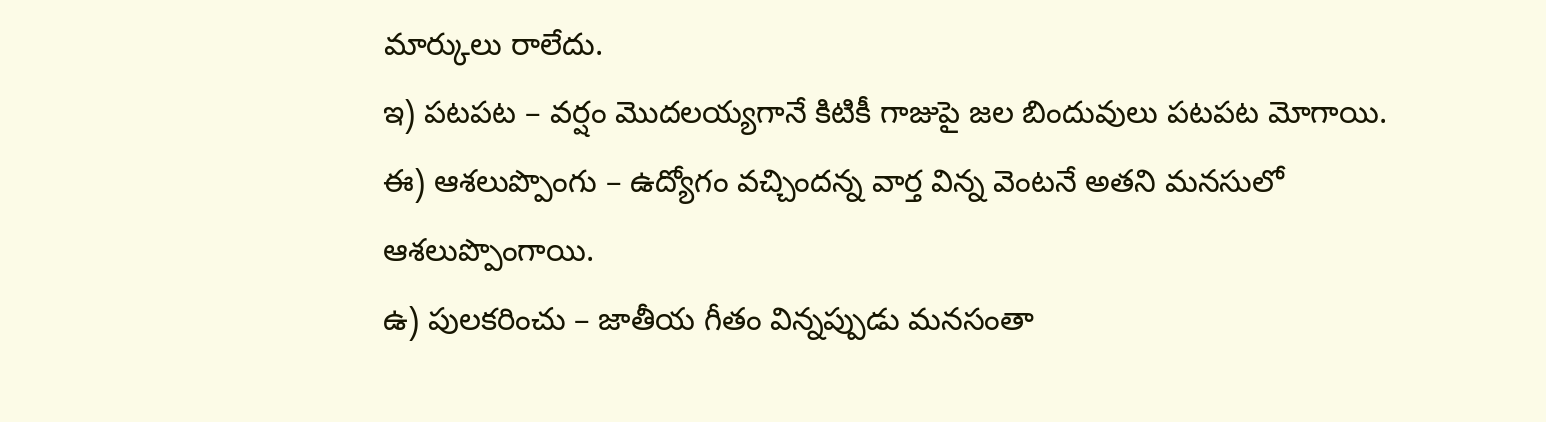మార్కులు రాలేదు.
ఇ) పటపట – వర్షం మొదలయ్యగానే కిటికీ గాజుపై జల బిందువులు పటపట మోగాయి.
ఈ) ఆశలుప్పొంగు – ఉద్యోగం వచ్చిందన్న వార్త విన్న వెంటనే అతని మనసులో ఆశలుప్పొంగాయి.
ఉ) పులకరించు – జాతీయ గీతం విన్నప్పుడు మనసంతా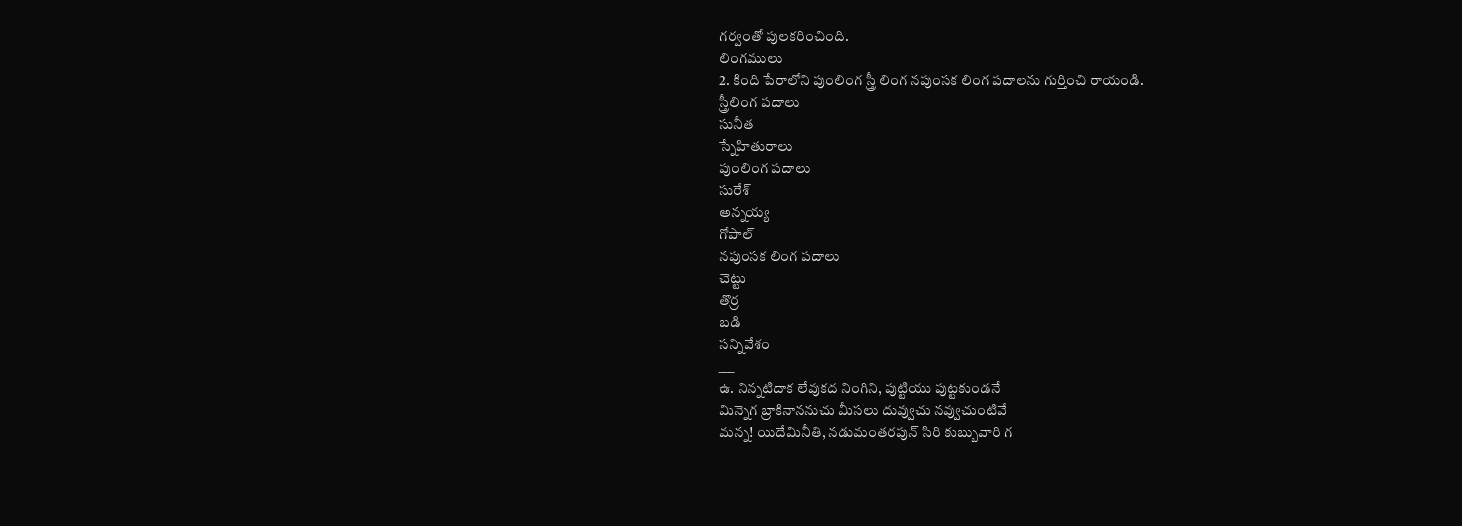గర్వంతో పులకరించింది.
లింగములు
2. కింది పేరాలోని పుంలింగ స్త్రీ లింగ నపుంసక లింగ పదాలను గుర్తించి రాయండి.
స్త్రీలింగ పదాలు
సునీత
స్నేహితురాలు
పుంలింగ పదాలు
సురేశ్
అన్నయ్య
గోపాల్
నపుంసక లింగ పదాలు
చెట్టు
తొర్ర
బడి
సన్నివేశం
___
ఉ. నిన్నటిదాక లేవుకద నింగిని, పుట్టియు పుట్టకుండనే
మిన్నెగ బ్రాకినాననుచు మీసలు దువ్వుచు నవ్వుచుంటివే
మన్న! యిదేమినీతి, నడుమంతరపున్ సిరి కుబ్బువారి గ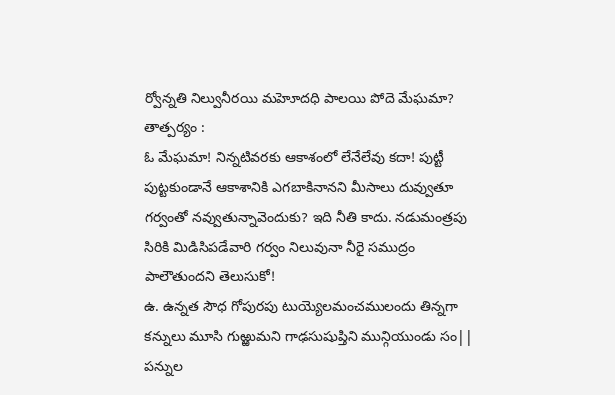ర్వోన్నతి నిల్వునీరయి మహెూదధి పాలయి పోదె మేఘమా?
తాత్పర్యం :
ఓ మేఘమా! నిన్నటివరకు ఆకాశంలో లేనేలేవు కదా! పుట్టీ పుట్టకుండానే ఆకాశానికి ఎగబాకినానని మీసాలు దువ్వుతూ గర్వంతో నవ్వుతున్నావెందుకు? ఇది నీతి కాదు. నడుమంత్రపు సిరికి మిడిసిపడేవారి గర్వం నిలువునా నీరై సముద్రం పాలౌతుందని తెలుసుకో!
ఉ. ఉన్నత సౌధ గోపురపు టుయ్యెలమంచములందు తిన్నగా
కన్నులు మూసి గుఱ్ఱుమని గాఢసుషుప్తిని మున్గియుండు సం||
పన్నుల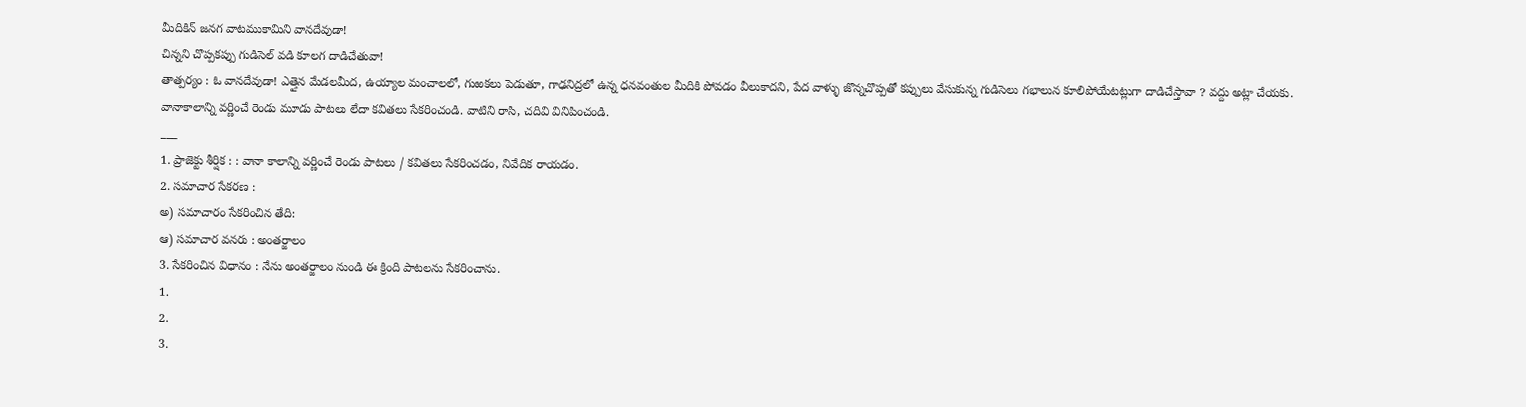మీదికిన్ జనగ వాటముకామిని వానదేవుడా!
చిన్నని చొప్పకప్పు గుడిసెల్ వడి కూలగ దాడిచేతువా!
తాత్పర్యం : ఓ వానదేవుడా! ఎత్తైన మేడలమీద, ఉయ్యాల మంచాలలో, గుఱకలు పెడుతూ, గాఢనిద్రలో ఉన్న ధనవంతుల మీదికి పోవడం వీలుకాదని, పేద వాళ్ళు జొన్నచొప్పతో కప్పులు వేసుకున్న గుడిసెలు గభాలున కూలిపోయేటట్లుగా దాడిచేస్తావా ? వద్దు అట్లా చేయకు.
వానాకాలాన్ని వర్ణించే రెండు మూడు పాటలు లేదా కవితలు సేకరించండి. వాటిని రాసి, చదివి వినిపించండి.
___
1. ప్రాజెక్టు శీర్షిక : : వానా కాలాన్ని వర్ణించే రెండు పాటలు / కవితలు సేకరించడం, నివేదిక రాయడం.
2. సమాచార సేకరణ :
అ) సమాచారం సేకరించిన తేది:
ఆ) సమాచార వనరు : అంతర్జాలం
3. సేకరించిన విధానం : నేను అంతర్జాలం నుండి ఈ క్రింది పాటలను సేకరించాను.
1.
2.
3.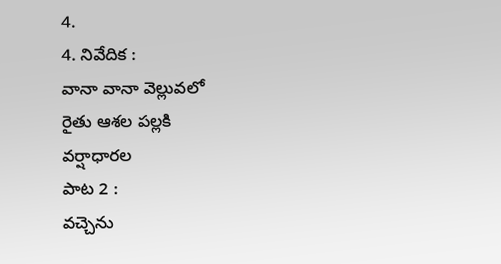4.
4. నివేదిక :
వానా వానా వెల్లువలో
రైతు ఆశల పల్లకి
వర్షాధారల
పాట 2 :
వచ్చెను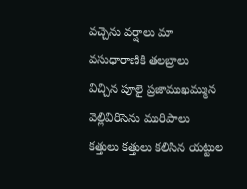వచ్చెను వర్షాలు మా వసుధారాణికి తలబ్రాలు
విచ్చిన పూలై ప్రజాముఖమ్మున వెల్లివిరిసెను మురిపాలు
కత్తులు కత్తులు కలిసిన యట్టుల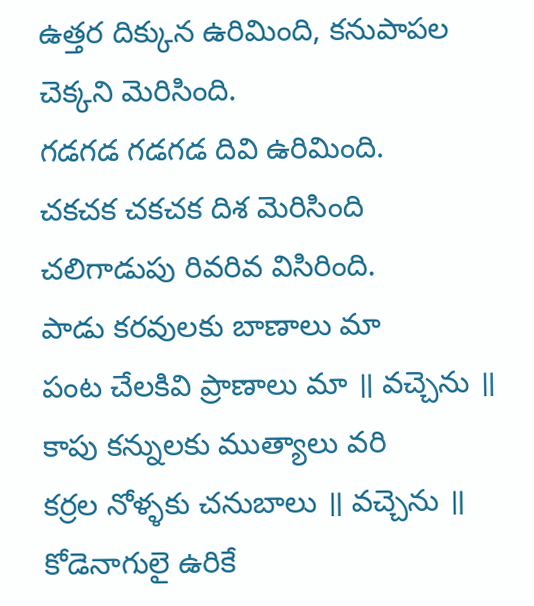ఉత్తర దిక్కున ఉరిమింది, కనుపాపల చెక్కని మెరిసింది.
గడగడ గడగడ దివి ఉరిమింది.
చకచక చకచక దిశ మెరిసింది
చలిగాడుపు రివరివ విసిరింది.
పాడు కరవులకు బాణాలు మా
పంట చేలకివి ప్రాణాలు మా ॥ వచ్చెను ॥
కాపు కన్నులకు ముత్యాలు వరి
కర్రల నోళ్ళకు చనుబాలు ॥ వచ్చెను ॥
కోడెనాగులై ఉరికే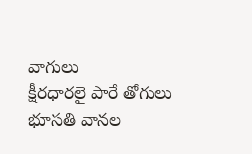వాగులు
క్షీరధారలై పారే తోగులు
భూసతి వానల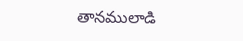తానములాడి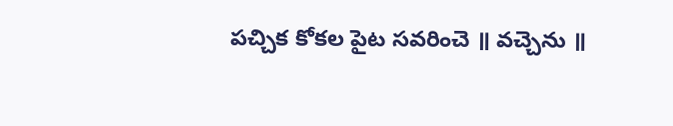పచ్చిక కోకల పైట సవరించె ॥ వచ్చెను ॥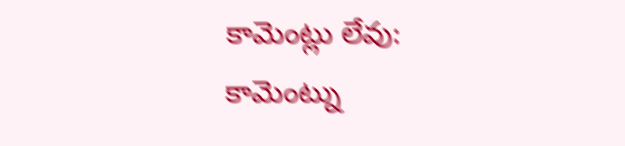కామెంట్లు లేవు:
కామెంట్ను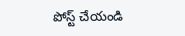పోస్ట్ చేయండి